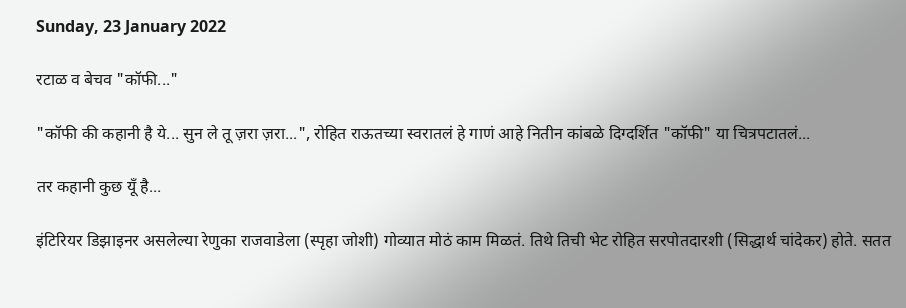Sunday, 23 January 2022

रटाळ व बेचव "कॉफी..."

"कॉफी की कहानी है ये... सुन ले तू ज़रा ज़रा...", रोहित राऊतच्या स्वरातलं हे गाणं आहे नितीन कांबळे दिग्दर्शित "कॉफी" या चित्रपटातलं...

तर कहानी कुछ यूँ है...

इंटिरियर डिझाइनर असलेल्या रेणुका राजवाडेला (स्पृहा जोशी) गोव्यात मोठं काम मिळतं. तिथे तिची भेट रोहित सरपोतदारशी (सिद्धार्थ चांदेकर) होते. सतत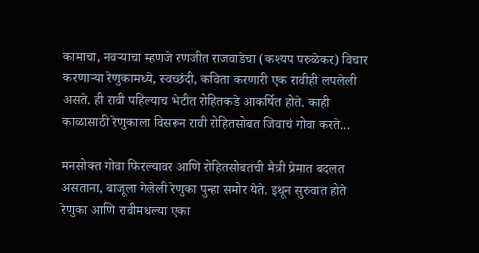कामाचा, नवऱ्याचा म्हणजे रणजीत राजवाडेचा (कश्यप परुळेकर) विचार करणाऱ्या रेणुकामध्ये, स्वच्छंदी, कविता करणारी एक रावीही लपलेली असते. ही रावी पहिल्याच भेटीत रोहितकडे आकर्षित होते. काही काळासाठी रेणुकाला विसरून रावी रोहितसोबत जिवाचं गोवा करते...

मनसोक्त गोवा फिरल्यावर आणि रोहितसोबतची मैत्री प्रेमात बदलत असताना, बाजूला गेलेली रेणुका पुन्हा समोर येते. इथून सुरुवात होते रेणुका आणि रावीमधल्या एका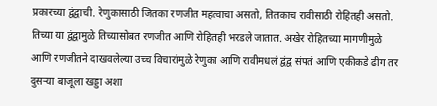प्रकारच्या द्वंद्वाची. रेणुकासाठी जितका रणजीत महत्वाचा असतो, तितकाच रावीसाठी रोहितही असतो. तिच्या या द्वंद्वामुळे तिच्यासोबत रणजीत आणि रोहितही भरडले जातात. अखेर रोहितच्या मागणीमुळे आणि रणजीतने दाखवलेल्या उच्च विचारांमुळे रेणुका आणि रावीमधलं द्वंद्व संपतं आणि एकीकडे ढीग तर दुसऱ्या बाजूला खड्डा अशा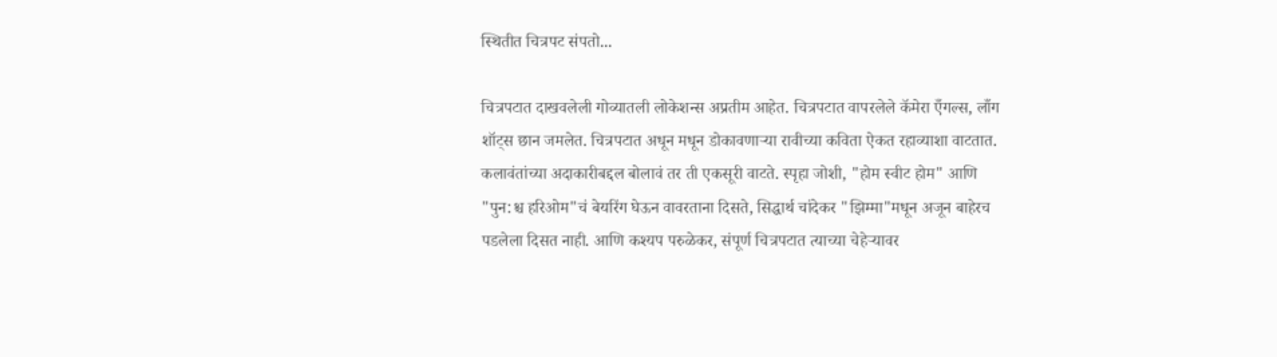स्थितीत चित्रपट संपतो...

चित्रपटात दाखवलेली गोव्यातली लोकेशन्स अप्रतीम आहेत. चित्रपटात वापरलेले कॅमेरा एँगल्स, लाँग शॉट्स छान जमलेत. चित्रपटात अधून मधून डोकावणाऱ्या रावीच्या कविता ऐकत रहाव्याशा वाटतात. कलावंतांच्या अदाकारीबद्दल बोलावं तर ती एकसूरी वाटते. स्पृहा जोशी, "होम स्वीट होम" आणि "पुन:श्च हरिओम"चं बेयरिंग घेऊन वावरताना दिसते, सिद्धार्थ चांदेकर "झिम्मा"मधून अजून बाहेरच पडलेला दिसत नाही. आणि कश्यप परुळेकर, संपूर्ण चित्रपटात त्याच्या चेहेऱ्यावर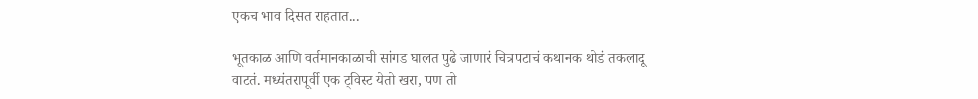एकच भाव दिसत राहतात...

भूतकाळ आणि वर्तमानकाळाची सांगड घालत पुढे जाणारं चित्रपटाचं कथानक थोडं तकलादू वाटतं. मध्यंतरापूर्वी एक ट्विस्ट येतो खरा, पण तो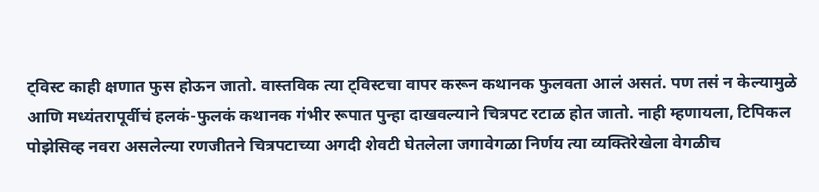ट्विस्ट काही क्षणात फुस होऊन जातो. वास्तविक त्या ट्विस्टचा वापर करून कथानक फुलवता आलं असतं. पण तसं न केल्यामुळे आणि मध्यंतरापूर्वीचं हलकं-फुलकं कथानक गंभीर रूपात पुन्हा दाखवल्याने चित्रपट रटाळ होत जातो. नाही म्हणायला, टिपिकल पोझेसिव्ह नवरा असलेल्या रणजीतने चित्रपटाच्या अगदी शेवटी घेतलेला जगावेगळा निर्णय त्या व्यक्तिरेखेला वेगळीच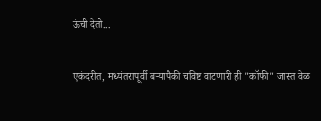ऊंची देतो...

एकंदरीत, मध्यंतरापूर्वी बऱ्यापैकी चविष्ट वाटणारी ही "कॉफी" जास्त वेळ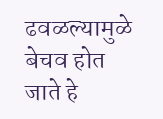ढवळल्यामुळे बेचव होत जाते हे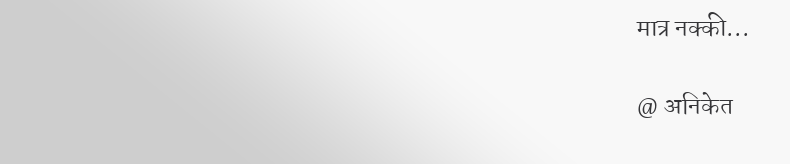मात्र नक्की...

@ अनिकेत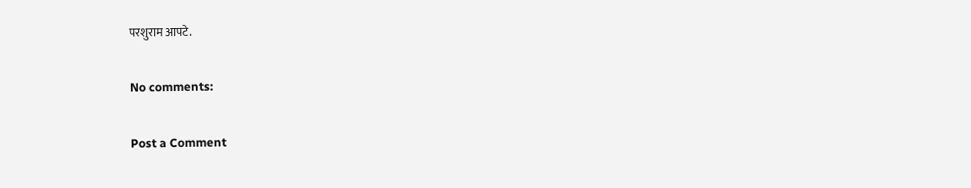परशुराम आपटे.

No comments:

Post a Comment